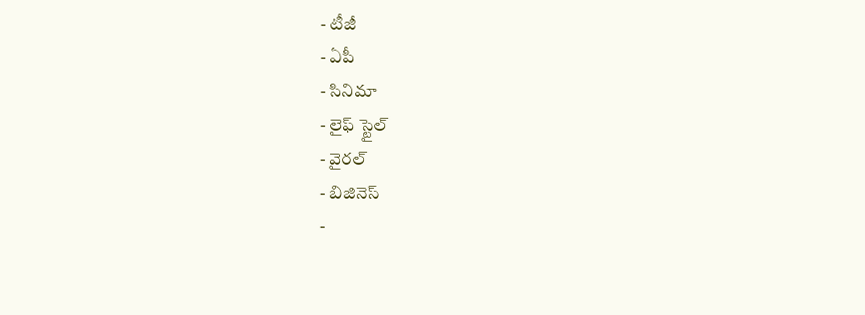- టీజీ
- ఏపీ
- సినిమా
- లైఫ్ స్టైల్
- వైరల్
- బిజినెస్
-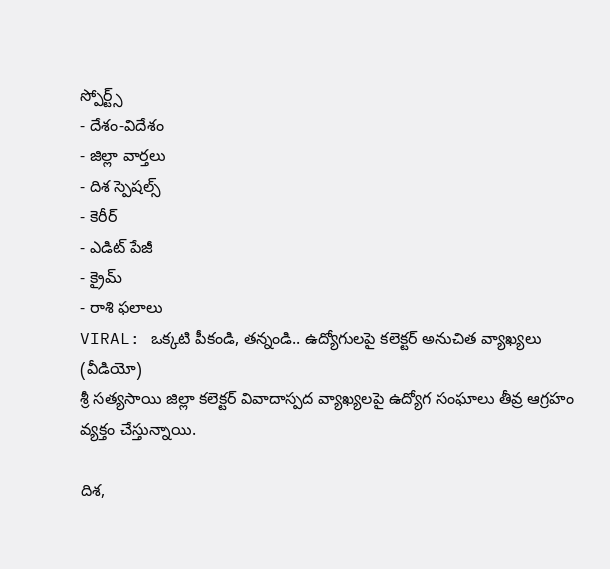స్పోర్ట్స్
- దేశం-విదేశం
- జిల్లా వార్తలు
- దిశ స్పెషల్స్
- కెరీర్
- ఎడిట్ పేజీ
- క్రైమ్
- రాశి ఫలాలు
VIRAL: ఒక్కటి పీకండి, తన్నండి.. ఉద్యోగులపై కలెక్టర్ అనుచిత వ్యాఖ్యలు (వీడియో)
శ్రీ సత్యసాయి జిల్లా కలెక్టర్ వివాదాస్పద వ్యాఖ్యలపై ఉద్యోగ సంఘాలు తీవ్ర ఆగ్రహం వ్యక్తం చేస్తున్నాయి.

దిశ,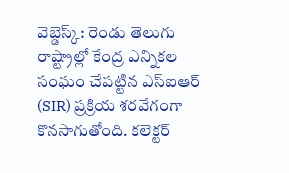వెబ్డెస్క్: రెండు తెలుగు రాష్ట్రాల్లో కేంద్ర ఎన్నికల సంఘం చేపట్టిన ఎస్ఐఆర్ (SIR) ప్రక్రియ శరవేగంగా కొనసాగుతోంది. కలెక్టర్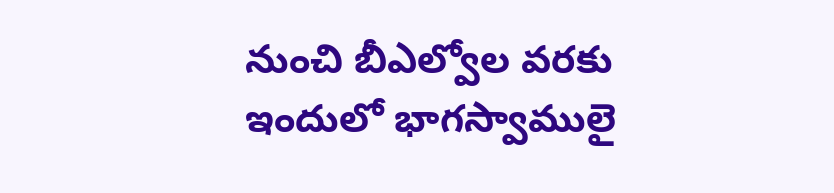నుంచి బీఎల్వోల వరకు ఇందులో భాగస్వాములై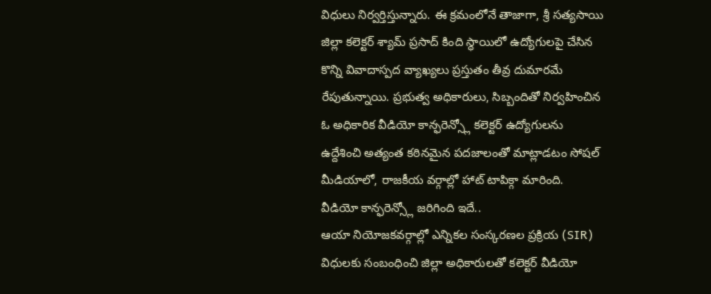విధులు నిర్వర్తిస్తున్నారు. ఈ క్రమంలోనే తాజాగా, శ్రీ సత్యసాయి జిల్లా కలెక్టర్ శ్యామ్ ప్రసాద్ కింది స్థాయిలో ఉద్యోగులపై చేసిన కొన్ని వివాదాస్పద వ్యాఖ్యలు ప్రస్తుతం తీవ్ర దుమారమే రేపుతున్నాయి. ప్రభుత్వ అధికారులు, సిబ్బందితో నిర్వహించిన ఓ అధికారిక వీడియో కాన్ఫరెన్స్లో కలెక్టర్ ఉద్యోగులను ఉద్దేశించి అత్యంత కఠినమైన పదజాలంతో మాట్లాడటం సోషల్ మీడియాలో, రాజకీయ వర్గాల్లో హాట్ టాపిక్గా మారింది.
వీడియో కాన్ఫరెన్స్లో జరిగింది ఇదే..
ఆయా నియోజకవర్గాల్లో ఎన్నికల సంస్కరణల ప్రక్రియ (SIR) విధులకు సంబంధించి జిల్లా అధికారులతో కలెక్టర్ వీడియో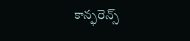కాన్ఫరెన్స్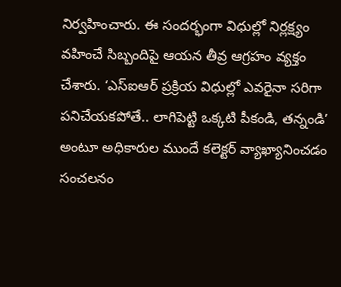నిర్వహించారు. ఈ సందర్భంగా విధుల్లో నిర్లక్ష్యం వహించే సిబ్బందిపై ఆయన తీవ్ర ఆగ్రహం వ్యక్తం చేశారు. ‘ఎస్ఐఆర్ ప్రక్రియ విధుల్లో ఎవరైనా సరిగా పనిచేయకపోతే.. లాగిపెట్టి ఒక్కటి పీకండి, తన్నండి’ అంటూ అధికారుల ముందే కలెక్టర్ వ్యాఖ్యానించడం సంచలనం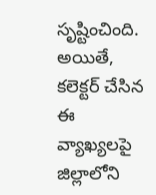సృష్టించింది. అయితే, కలెక్టర్ చేసిన ఈ వ్యాఖ్యలపై జిల్లాలోని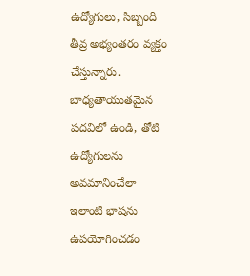ఉద్యోగులు, సిబ్బంది తీవ్ర అభ్యంతరం వ్యక్తం చేస్తున్నారు. బాధ్యతాయుతమైన పదవిలో ఉండి, తోటి ఉద్యోగులను అవమానించేలా ఇలాంటి భాషను ఉపయోగించడం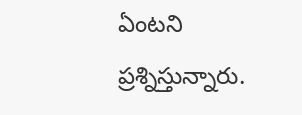ఏంటని ప్రశ్నిస్తున్నారు.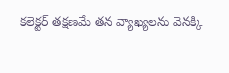కలెక్టర్ తక్షణమే తన వ్యాఖ్యలను వెనక్కి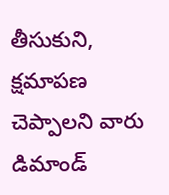తీసుకుని, క్షమాపణ చెప్పాలని వారు డిమాండ్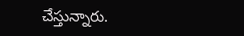చేస్తున్నారు.